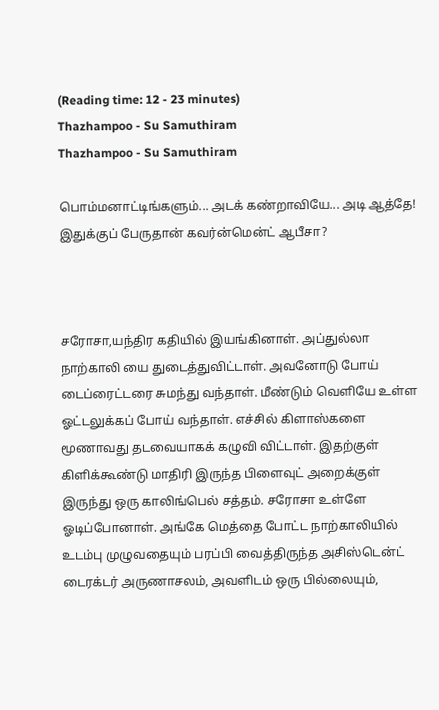(Reading time: 12 - 23 minutes)
Thazhampoo - Su Samuthiram
Thazhampoo - Su Samuthiram

பொம்மனாட்டிங்களும்... அடக் கண்றாவியே... அடி ஆத்தே! இதுக்குப் பேருதான் கவர்ன்மென்ட் ஆபீசா?



சரோசா,யந்திர கதியில் இயங்கினாள். அப்துல்லா நாற்காலி யை துடைத்துவிட்டாள். அவனோடு போய் டைப்ரைட்டரை சுமந்து வந்தாள். மீண்டும் வெளியே உள்ள ஓட்டலுக்கப் போய் வந்தாள். எச்சில் கிளாஸ்களை மூணாவது தடவையாகக் கழுவி விட்டாள். இதற்குள் கிளிக்கூண்டு மாதிரி இருந்த பிளைவுட் அறைக்குள் இருந்து ஒரு காலிங்பெல் சத்தம். சரோசா உள்ளே ஓடிப்போனாள். அங்கே மெத்தை போட்ட நாற்காலியில் உடம்பு முழுவதையும் பரப்பி வைத்திருந்த அசிஸ்டென்ட் டைரக்டர் அருணாசலம், அவளிடம் ஒரு பில்லையும்,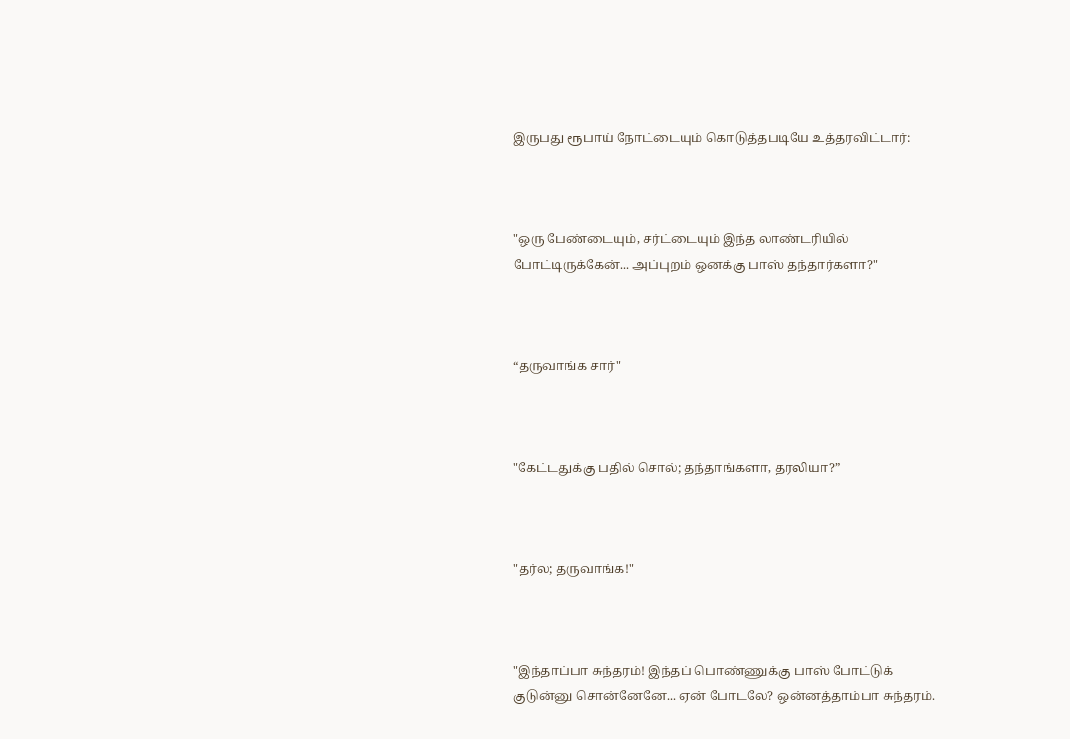இருபது ரூபாய் நோட்டையும் கொடுத்தபடியே உத்தரவிட்டார்:



"ஒரு பேண்டையும், சர்ட்டையும் இந்த லாண்டரியில் போட்டிருக்கேன்... அப்புறம் ஒனக்கு பாஸ் தந்தார்களா?"



“தருவாங்க சார்"



"கேட்டதுக்கு பதில் சொல்; தந்தாங்களா, தரலியா?”



"தர்ல; தருவாங்க!"



"இந்தாப்பா சுந்தரம்! இந்தப் பொண்ணுக்கு பாஸ் போட்டுக் குடுன்னு சொன்னேனே... ஏன் போடலே? ஒன்னத்தாம்பா சுந்தரம்.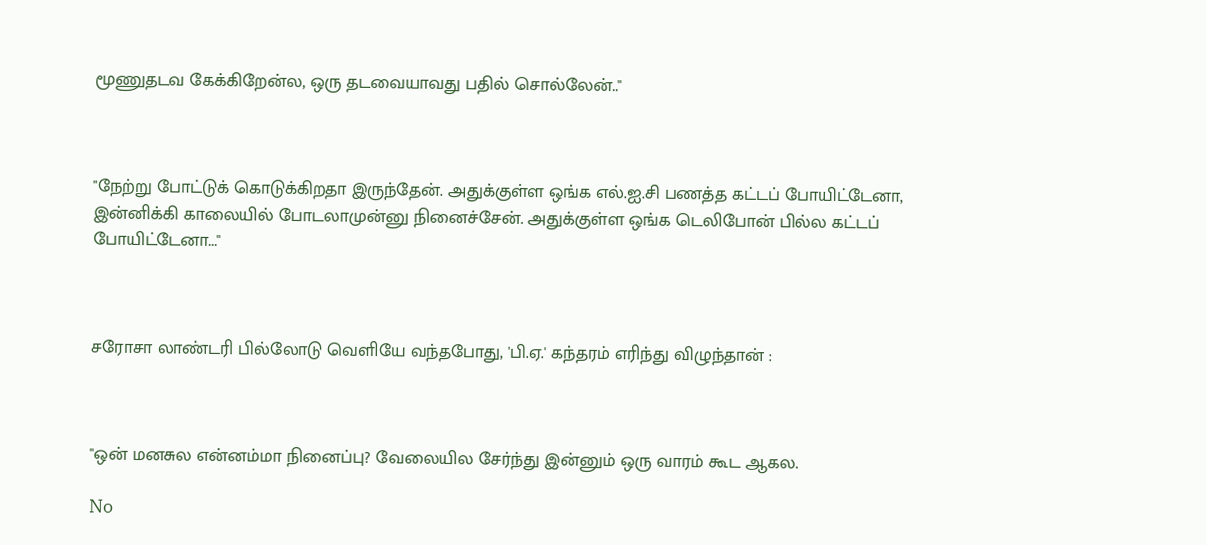மூணுதடவ கேக்கிறேன்ல, ஒரு தடவையாவது பதில் சொல்லேன்.."



"நேற்று போட்டுக் கொடுக்கிறதா இருந்தேன். அதுக்குள்ள ஒங்க எல்.ஐ.சி பணத்த கட்டப் போயிட்டேனா, இன்னிக்கி காலையில் போடலாமுன்னு நினைச்சேன். அதுக்குள்ள ஒங்க டெலிபோன் பில்ல கட்டப் போயிட்டேனா..."



சரோசா லாண்டரி பில்லோடு வெளியே வந்தபோது, 'பி.ஏ.' கந்தரம் எரிந்து விழுந்தான் :



"ஒன் மனசுல என்னம்மா நினைப்பு? வேலையில சேர்ந்து இன்னும் ஒரு வாரம் கூட ஆகல.

No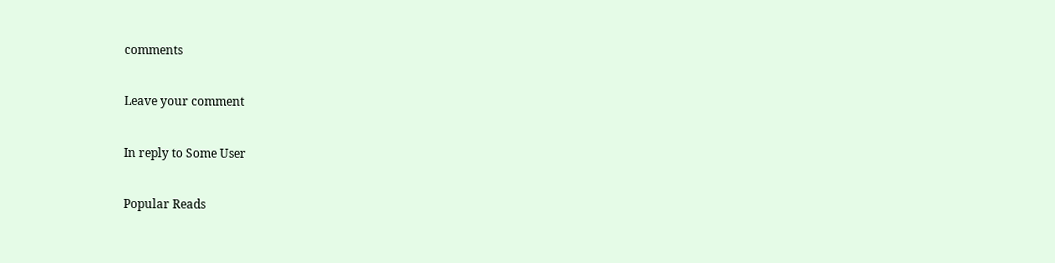comments

Leave your comment

In reply to Some User

Popular Reads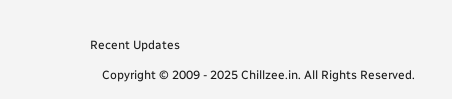Recent Updates

    Copyright © 2009 - 2025 Chillzee.in. All Rights Reserved.